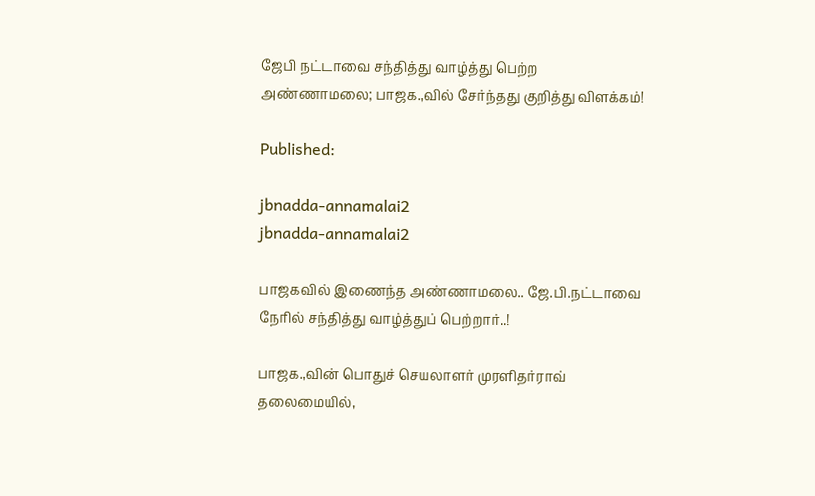ஜேபி நட்டாவை சந்தித்து வாழ்த்து பெற்ற அண்ணாமலை; பாஜக.,வில் சேர்ந்தது குறித்து விளக்கம்!

Published:

jbnadda-annamalai2
jbnadda-annamalai2

பாஜகவில் இணைந்த அண்ணாமலை.. ஜே.பி.நட்டாவை நேரில் சந்தித்து வாழ்த்துப் பெற்றார்..!

பாஜக.,வின் பொதுச் செயலாளர் முரளிதர்ராவ் தலைமையில்,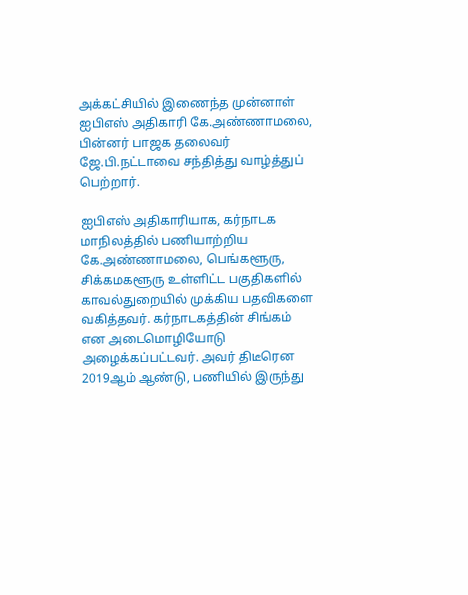அக்கட்சியில் இணைந்த முன்னாள் ஐபிஎஸ் அதிகாரி கே.அண்ணாமலை, பின்னர் பாஜக தலைவர் ஜே.பி.நட்டாவை சந்தித்து வாழ்த்துப் பெற்றார்.

ஐபிஎஸ் அதிகாரியாக, கர்நாடக மாநிலத்தில் பணியாற்றிய கே.அண்ணாமலை, பெங்களூரு, சிக்கமகளூரு உள்ளிட்ட பகுதிகளில் காவல்துறையில் முக்கிய பதவிகளை வகித்தவர். கர்நாடகத்தின் சிங்கம் என அடைமொழியோடு அழைக்கப்பட்டவர். அவர் திடீரென 2019ஆம் ஆண்டு, பணியில் இருந்து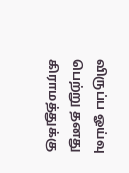விருப்ப ஓய்வு பெற்று தனது கிராமத்துக்கு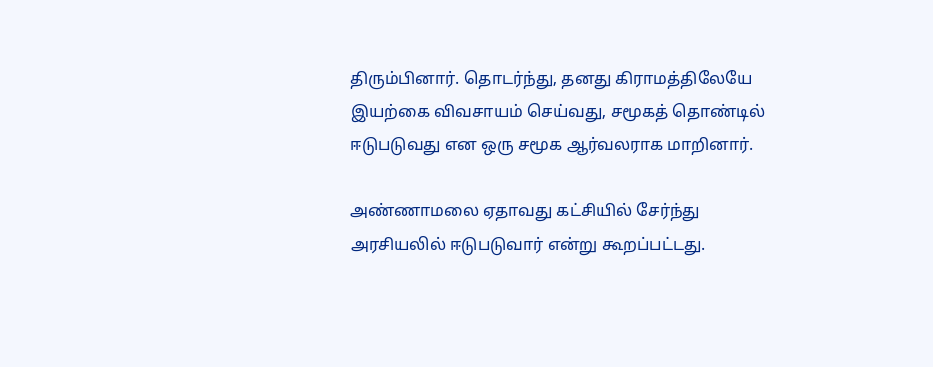திரும்பினார். தொடர்ந்து, தனது கிராமத்திலேயே இயற்கை விவசாயம் செய்வது, சமூகத் தொண்டில் ஈடுபடுவது என ஒரு சமூக ஆர்வலராக மாறினார்.

அண்ணாமலை ஏதாவது கட்சியில் சேர்ந்து அரசியலில் ஈடுபடுவார் என்று கூறப்பட்டது.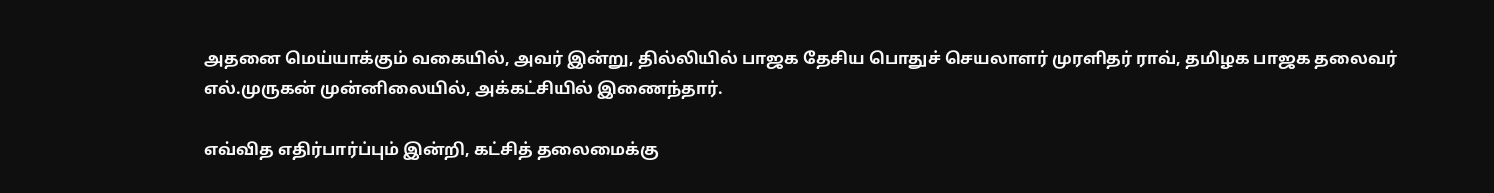அதனை மெய்யாக்கும் வகையில், அவர் இன்று, தில்லியில் பாஜக தேசிய பொதுச் செயலாளர் முரளிதர் ராவ், தமிழக பாஜக தலைவர் எல்.முருகன் முன்னிலையில், அக்கட்சியில் இணைந்தார்.

எவ்வித எதிர்பார்ப்பும் இன்றி, கட்சித் தலைமைக்கு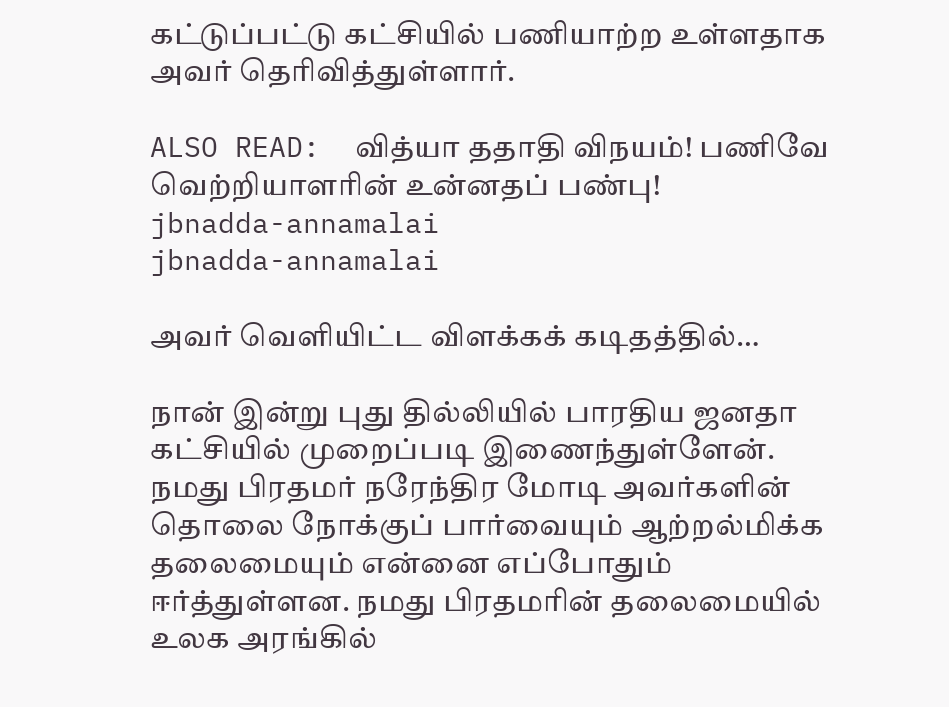கட்டுப்பட்டு கட்சியில் பணியாற்ற உள்ளதாக அவர் தெரிவித்துள்ளார்.

ALSO READ:  வித்யா ததாதி விநயம்! பணிவே வெற்றியாளரின் உன்னதப் பண்பு!
jbnadda-annamalai
jbnadda-annamalai

அவர் வெளியிட்ட விளக்கக் கடிதத்தில்…

நான் இன்று புது தில்லியில் பாரதிய ஜனதா கட்சியில் முறைப்படி இணைந்துள்ளேன். நமது பிரதமர் நரேந்திர மோடி அவர்களின் தொலை நோக்குப் பார்வையும் ஆற்றல்மிக்க தலைமையும் என்னை எப்போதும் ஈர்த்துள்ளன. நமது பிரதமரின் தலைமையில் உலக அரங்கில்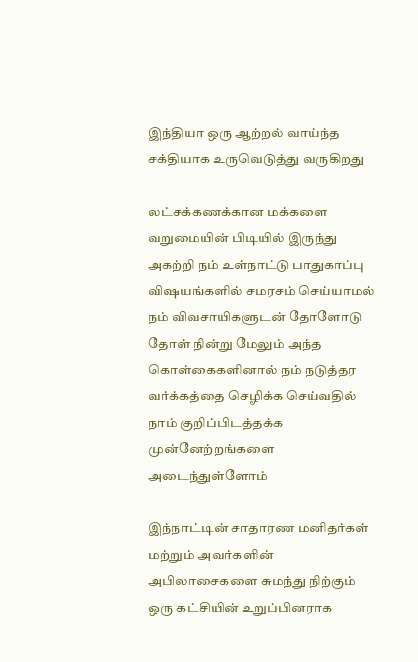இந்தியா ஒரு ஆற்றல் வாய்ந்த சக்தியாக உருவெடுத்து வருகிறது

லட்சக்கணக்கான மக்களை வறுமையின் பிடியில் இருந்து அகற்றி நம் உள்நாட்டு பாதுகாப்பு விஷயங்களில் சமரசம் செய்யாமல் நம் விவசாயிகளுடன் தோளோடு தோள் நின்று மேலும் அந்த கொள்கைகளினால் நம் நடுத்தர வர்க்கத்தை செழிக்க செய்வதில் நாம் குறிப்பிடத்தக்க முன்னேற்றங்களை அடைந்துள்ளோம்

இந்நாட்டின் சாதாரண மனிதர்கள் மற்றும் அவர்களின் அபிலாசைகளை சுமந்து நிற்கும் ஒரு கட்சியின் உறுப்பினராக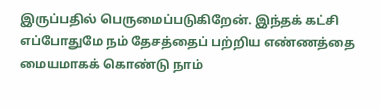இருப்பதில் பெருமைப்படுகிறேன். இந்தக் கட்சி எப்போதுமே நம் தேசத்தைப் பற்றிய எண்ணத்தை மையமாகக் கொண்டு நாம்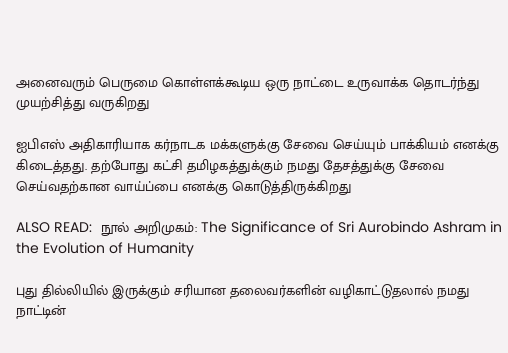அனைவரும் பெருமை கொள்ளக்கூடிய ஒரு நாட்டை உருவாக்க தொடர்ந்து முயற்சித்து வருகிறது

ஐபிஎஸ் அதிகாரியாக கர்நாடக மக்களுக்கு சேவை செய்யும் பாக்கியம் எனக்கு கிடைத்தது. தற்போது கட்சி தமிழகத்துக்கும் நமது தேசத்துக்கு சேவை செய்வதற்கான வாய்ப்பை எனக்கு கொடுத்திருக்கிறது

ALSO READ:  நூல் அறிமுகம்: The Significance of Sri Aurobindo Ashram in the Evolution of Humanity

புது தில்லியில் இருக்கும் சரியான தலைவர்களின் வழிகாட்டுதலால் நமது நாட்டின்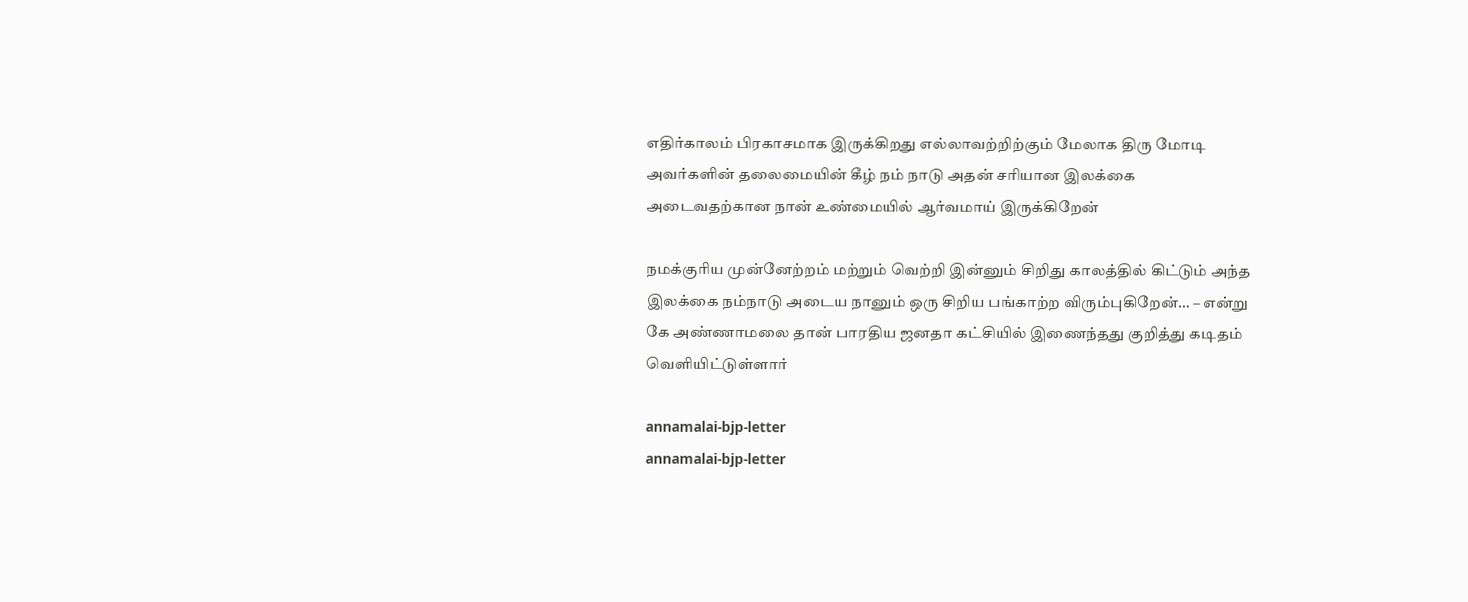எதிர்காலம் பிரகாசமாக இருக்கிறது எல்லாவற்றிற்கும் மேலாக திரு மோடி அவர்களின் தலைமையின் கீழ் நம் நாடு அதன் சரியான இலக்கை அடைவதற்கான நான் உண்மையில் ஆர்வமாய் இருக்கிறேன்

நமக்குரிய முன்னேற்றம் மற்றும் வெற்றி இன்னும் சிறிது காலத்தில் கிட்டும் அந்த இலக்கை நம்நாடு அடைய நானும் ஒரு சிறிய பங்காற்ற விரும்புகிறேன்… – என்று கே அண்ணாமலை தான் பாரதிய ஜனதா கட்சியில் இணைந்தது குறித்து கடிதம் வெளியிட்டுள்ளார்

annamalai-bjp-letter
annamalai-bjp-letter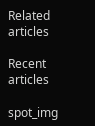Related articles

Recent articles

spot_img